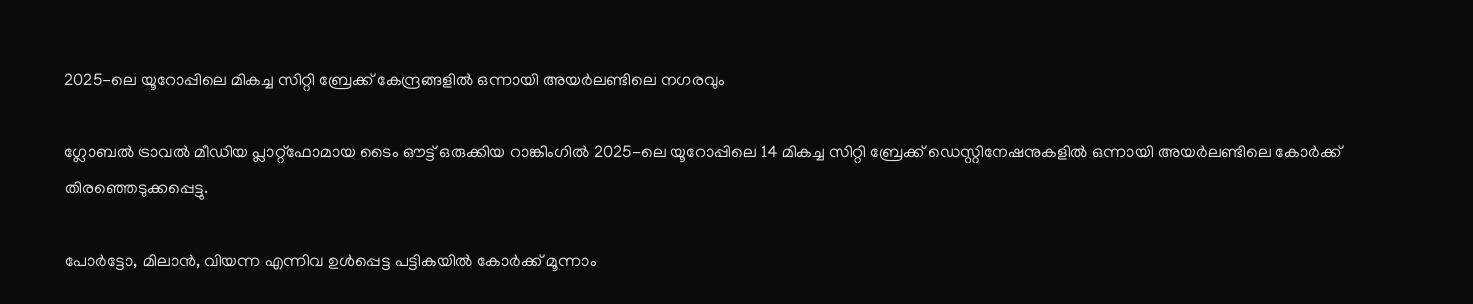2025-ലെ യൂറോപ്പിലെ മികച്ച സിറ്റി ബ്രേക്ക് കേന്ദ്രങ്ങളിൽ ഒന്നായി അയര്‍ലണ്ടിലെ നഗരവും

ഗ്ലോബൽ ട്രാവൽ മീഡിയ പ്ലാറ്റ്‌ഫോമായ ടൈം ഔട്ട് ഒരുക്കിയ റാങ്കിംഗിൽ 2025-ലെ യൂറോപ്പിലെ 14 മികച്ച സിറ്റി ബ്രേക്ക് ഡെസ്റ്റിനേഷനുകളിൽ ഒന്നായി അയര്‍ലണ്ടിലെ കോർക്ക് തിരഞ്ഞെടുക്കപ്പെട്ടു.

പോർട്ടോ, മിലാൻ, വിയന്ന എന്നിവ ഉള്‍പ്പെട്ട പട്ടികയിൽ കോർക്ക് മൂന്നാം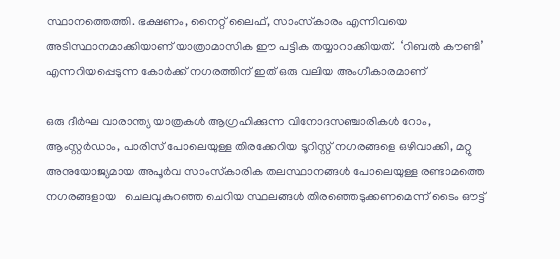സ്ഥാനത്തെത്തി. ഭക്ഷണം, നൈറ്റ് ലൈഫ്, സാംസ്‌കാരം എന്നിവയെ അടിസ്ഥാനമാക്കിയാണ് യാത്രാമാസിക ഈ പട്ടിക തയ്യാറാക്കിയത്.  ‘റിബൽ കൗണ്ടി’ എന്നറിയപ്പെടുന്ന കോർക്ക് നഗരത്തിന് ഇത് ഒരു വലിയ അംഗീകാരമാണ്

ഒരു ദീർഘ വാരാന്ത്യ യാത്രകൾ ആഗ്രഹിക്കുന്ന വിനോദസഞ്ചാരികൾ റോം, ആംസ്റ്റർഡാം, പാരിസ് പോലെയുള്ള തിരക്കേറിയ ടൂറിസ്റ്റ് നഗരങ്ങളെ ഒഴിവാക്കി, മറ്റു അനുയോജ്യമായ അപൂർവ സാംസ്‌കാരിക തലസ്ഥാനങ്ങൾ പോലെയുള്ള രണ്ടാമത്തെ നഗരങ്ങളായ   ചെലവുകുറഞ്ഞ ചെറിയ സ്ഥലങ്ങൾ തിരഞ്ഞെടുക്കണമെന്ന് ടൈം ഔട്ട്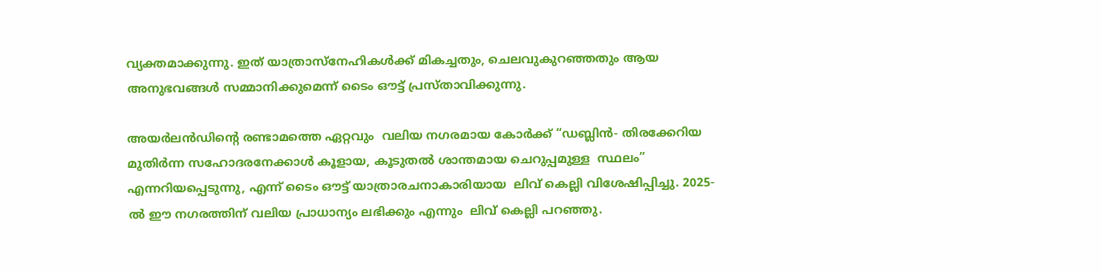വ്യക്തമാക്കുന്നു. ഇത് യാത്രാസ്നേഹികൾക്ക് മികച്ചതും, ചെലവുകുറഞ്ഞതും ആയ അനുഭവങ്ങൾ സമ്മാനിക്കുമെന്ന് ടൈം ഔട്ട് പ്രസ്താവിക്കുന്നു.

അയർലൻഡിന്റെ രണ്ടാമത്തെ ഏറ്റവും  വലിയ നഗരമായ കോർക്ക് “ഡബ്ലിന്‍- തിരക്കേറിയ മുതിർന്ന സഹോദരനേക്കാൾ കൂളായ, കൂടുതൽ ശാന്തമായ ചെറുപ്പമുള്ള  സ്ഥലം”  എന്നറിയപ്പെടുന്നു, എന്ന് ടൈം ഔട്ട് യാത്രാരചനാകാരിയായ  ലിവ് കെല്ലി വിശേഷിപ്പിച്ചു. 2025-ൽ ഈ നഗരത്തിന് വലിയ പ്രാധാന്യം ലഭിക്കും എന്നും  ലിവ് കെല്ലി പറഞ്ഞു.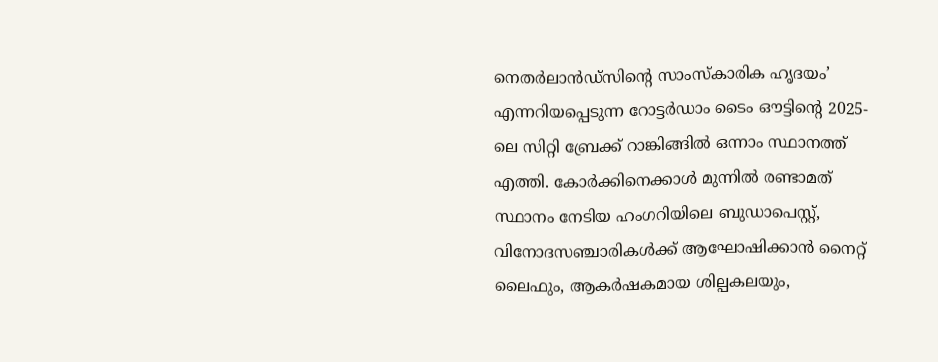നെതർലാൻഡ്സിന്റെ സാംസ്‌കാരിക ഹൃദയം’ എന്നറിയപ്പെടുന്ന റോട്ടർഡാം ടൈം ഔട്ടിന്റെ 2025-ലെ സിറ്റി ബ്രേക്ക് റാങ്കിങ്ങിൽ ഒന്നാം സ്ഥാനത്ത് എത്തി. കോർക്കിനെക്കാൾ മുന്നിൽ രണ്ടാമത് സ്ഥാനം നേടിയ ഹംഗറിയിലെ ബുഡാപെസ്റ്റ്, വിനോദസഞ്ചാരികൾക്ക് ആഘോഷിക്കാന്‍ നൈറ്റ് ലൈഫും, ആകർഷകമായ ശില്പകലയും,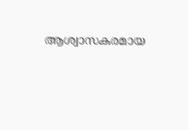ആശ്വാസകരമായ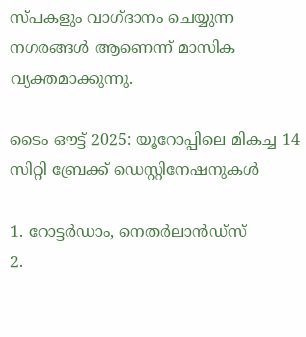സ്പകളും വാഗ്ദാനം ചെയ്യുന്ന നഗരങ്ങള്‍ ആണെന്ന് മാസിക വ്യക്തമാക്കുന്നു.

ടൈം ഔട്ട് 2025: യൂറോപ്പിലെ മികച്ച 14 സിറ്റി ബ്രേക്ക് ഡെസ്റ്റിനേഷനുകൾ

1. റോട്ടർഡാം, നെതർലാൻഡ്സ്
2.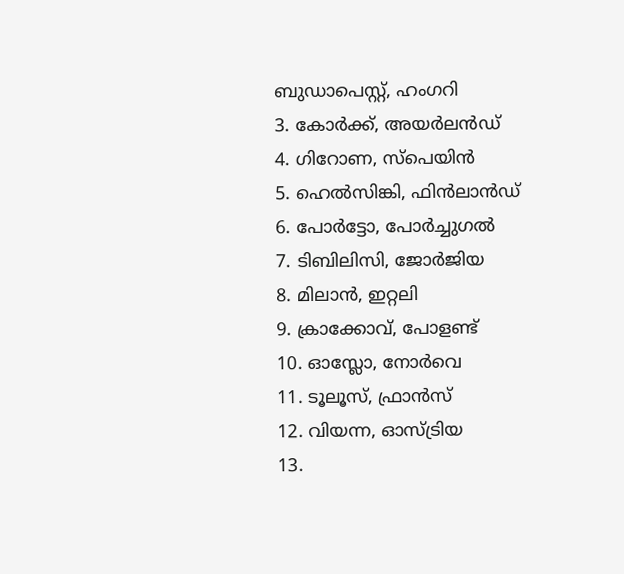ബുഡാപെസ്റ്റ്, ഹംഗറി
3. കോർക്ക്, അയർലൻഡ്
4. ഗിറോണ, സ്പെയിൻ
5. ഹെൽസിങ്കി, ഫിൻലാൻഡ്
6. പോർട്ടോ, പോർച്ചുഗൽ
7. ടിബിലിസി, ജോർജിയ
8. മിലാൻ, ഇറ്റലി
9. ക്രാക്കോവ്, പോളണ്ട്
10. ഓസ്ലോ, നോർവെ
11. ടൂലൂസ്, ഫ്രാൻസ്
12. വിയന്ന, ഓസ്ട്രിയ
13.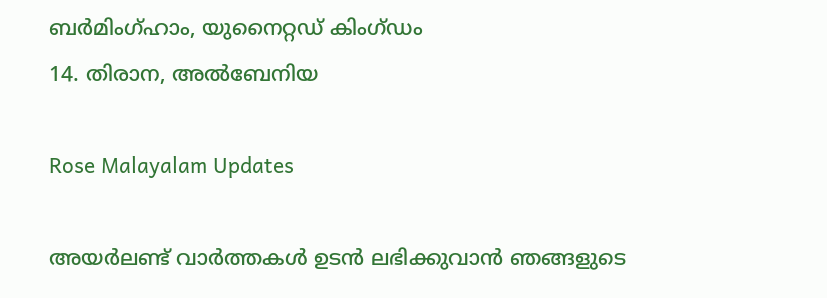ബർമിംഗ്ഹാം, യുനൈറ്റഡ് കിംഗ്ഡം
14. തിരാന, അൽബേനിയ

Rose Malayalam Updates

അയർലണ്ട് വാർത്തകൾ ഉടൻ ലഭിക്കുവാൻ ഞങ്ങളുടെ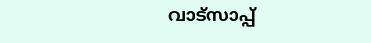വാട്സാപ്പ്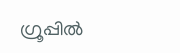ഗ്രൂപ്പിൽ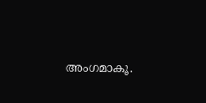അംഗമാകൂ.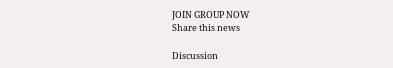JOIN GROUP NOW
Share this news

Discussion